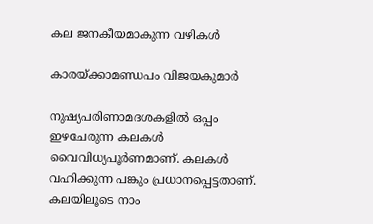കല ജനകീയമാകുന്ന വഴികൾ

കാരയ്‌ക്കാമണ്ഡപം വിജയകുമാർ

നുഷ്യപരിണാമദശകളിൽ ഒപ്പം ഇഴചേരുന്ന കലകൾ വൈവിധ്യപൂർണമാണ്‌. കലകൾ വഹിക്കുന്ന പങ്കും പ്രധാനപ്പെട്ടതാണ്‌. കലയിലൂടെ നാം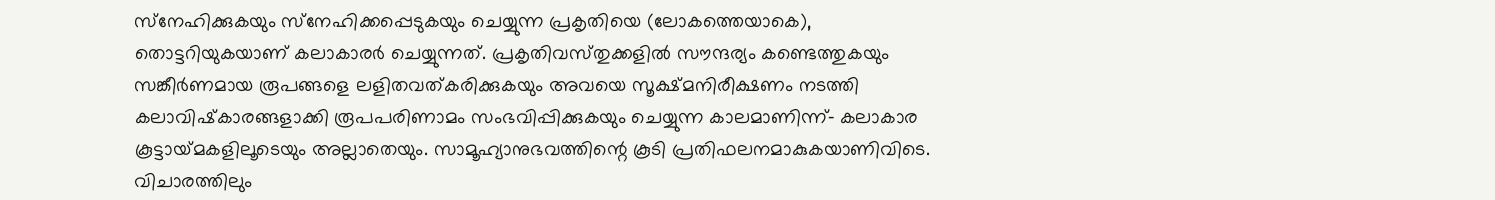സ്‌നേഹിക്കുകയും സ്‌നേഹിക്കപ്പെടുകയും ചെയ്യുന്ന പ്രകൃതിയെ (ലോകത്തെയാകെ), തൊട്ടറിയുകയാണ്‌ കലാകാരർ ചെയ്യുന്നത്‌. പ്രകൃതിവസ്‌തുക്കളിൽ സൗന്ദര്യം കണ്ടെത്തുകയും സങ്കീർണമായ രൂപങ്ങളെ ലളിതവത്‌കരിക്കുകയും അവയെ സൂക്ഷ്‌മനിരീക്ഷണം നടത്തി കലാവിഷ്‌കാരങ്ങളാക്കി രൂപപരിണാമം സംഭവിപ്പിക്കുകയും ചെയ്യുന്ന കാലമാണിന്ന്‌‐ കലാകാര കൂട്ടായ്‌മകളിലൂടെയും അല്ലാതെയും. സാമൂഹ്യാനുഭവത്തിന്റെ കൂടി പ്രതിഫലനമാകുകയാണിവിടെ. വിചാരത്തിലും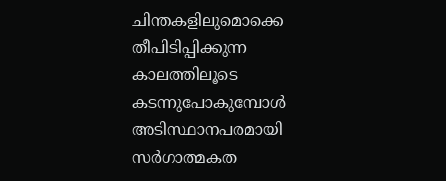ചിന്തകളിലുമൊക്കെ തീപിടിപ്പിക്കുന്ന കാലത്തിലൂടെ കടന്നുപോകുമ്പോൾ അടിസ്ഥാനപരമായി സർഗാത്മകത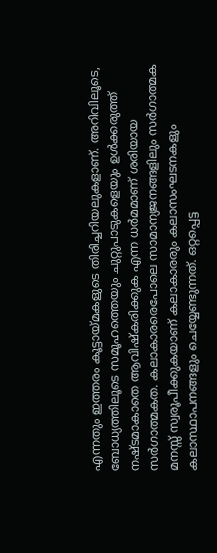എന്നതും ഇത്തരം കൂട്ടായ്‌മകളുടെ തിരിച്ചറിയലുകളാണ്‌. അറിവിലൂടെ, ബോധ്യത്തിലൂടെ സമൂഹത്തെയും ചുറ്റുപാടുകളെയും ഉൾക്കരുത്ത്‌ നഷ്ടമാകാതെ ആവിഷ്‌കരിക്കുക എന്ന ധർമമാണ്‌ ശരിയായ സർഗാത്മകത. കലാകാരരെപോലെ സാമാന്യജനങ്ങളിലും സർഗാത്മക മനസ്സ്‌ സ്വരൂപീക്കുകയാണ്‌ കലാകാരരും കലാസംഘടനകളും കലാസ്ഥാപനങ്ങളും ചെയ്യേണ്ടുന്നത്‌. ഒറ്റപ്പെട്ട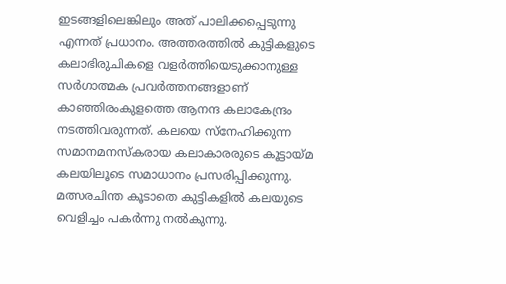ഇടങ്ങളിലെങ്കിലും അത്‌ പാലിക്കപ്പെടുന്നു എന്നത്‌ പ്രധാനം. അത്തരത്തിൽ കുട്ടികളുടെ കലാഭിരുചികളെ വളർത്തിയെടുക്കാനുള്ള സർഗാത്മക പ്രവർത്തനങ്ങളാണ്‌ കാഞ്ഞിരംകുളത്തെ ആനന്ദ കലാകേന്ദ്രം നടത്തിവരുന്നത്‌. കലയെ സ്‌നേഹിക്കുന്ന സമാനമനസ്‌കരായ കലാകാരരുടെ കൂട്ടായ്‌മ കലയിലൂടെ സമാധാനം പ്രസരിപ്പിക്കുന്നു. മത്സരചിന്ത കൂടാതെ കുട്ടികളിൽ കലയുടെ വെളിച്ചം പകർന്നു നൽകുന്നു.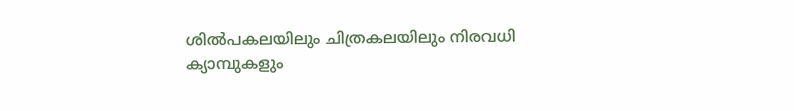ശിൽപകലയിലും ചിത്രകലയിലും നിരവധി ക്യാമ്പുകളും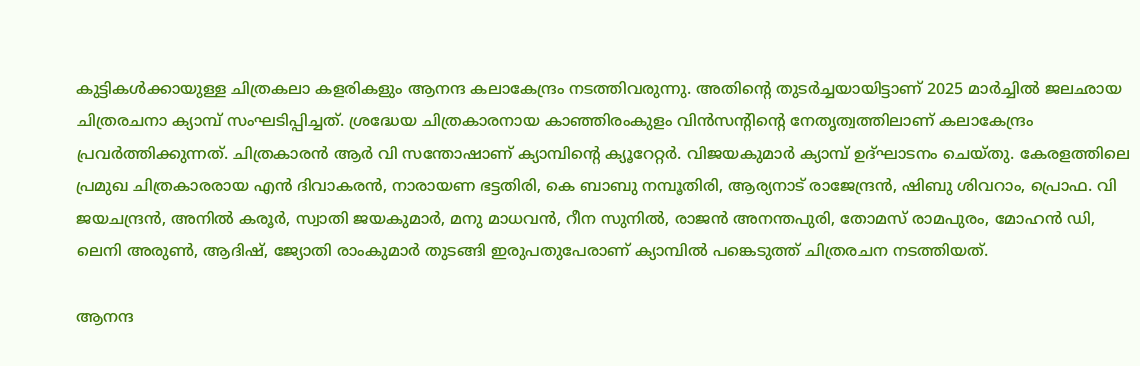കുട്ടികൾക്കായുള്ള ചിത്രകലാ കളരികളും ആനന്ദ കലാകേന്ദ്രം നടത്തിവരുന്നു. അതിന്റെ തുടർച്ചയായിട്ടാണ്‌ 2025 മാർച്ചിൽ ജലഛായ ചിത്രരചനാ ക്യാമ്പ്‌ സംഘടിപ്പിച്ചത്‌. ശ്രദ്ധേയ ചിത്രകാരനായ കാഞ്ഞിരംകുളം വിൻസന്റിന്റെ നേതൃത്വത്തിലാണ്‌ കലാകേന്ദ്രം പ്രവർത്തിക്കുന്നത്‌. ചിത്രകാരൻ ആർ വി സന്തോഷാണ് ക്യാമ്പിന്റെ ക്യൂറേറ്റർ. വിജയകുമാർ ക്യാമ്പ്‌ ഉദ്‌ഘാടനം ചെയ്‌തു. കേരളത്തിലെ പ്രമുഖ ചിത്രകാരരായ എൻ ദിവാകരൻ, നാരായണ ഭട്ടതിരി, കെ ബാബു നമ്പൂതിരി, ആര്യനാട്‌ രാജേന്ദ്രൻ, ഷിബു ശിവറാം, പ്രൊഫ. വി ജയചന്ദ്രൻ, അനിൽ കരൂർ, സ്വാതി ജയകുമാർ, മനു മാധവൻ, റീന സുനിൽ, രാജൻ അനന്തപുരി, തോമസ്‌ രാമപുരം, മോഹൻ ഡി, ലെനി അരുൺ, ആദിഷ്‌, ജ്യോതി രാംകുമാർ തുടങ്ങി ഇരുപതുപേരാണ്‌ ക്യാമ്പിൽ പങ്കെടുത്ത്‌ ചിത്രരചന നടത്തിയത്‌.

ആനന്ദ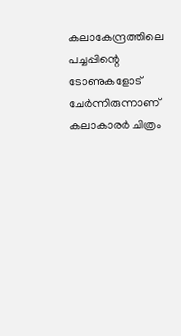കലാകേന്ദ്രത്തിലെ പച്ചപ്പിന്റെ ടോണുകളോട്‌ ചേർന്നിരുന്നാണ്‌ കലാകാരർ ചിത്രം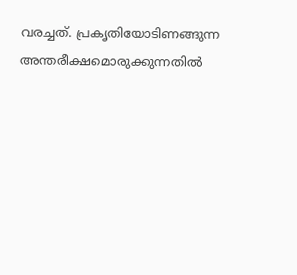വരച്ചത്‌. പ്രകൃതിയോടിണങ്ങുന്ന അന്തരീക്ഷമൊരുക്കുന്നതിൽ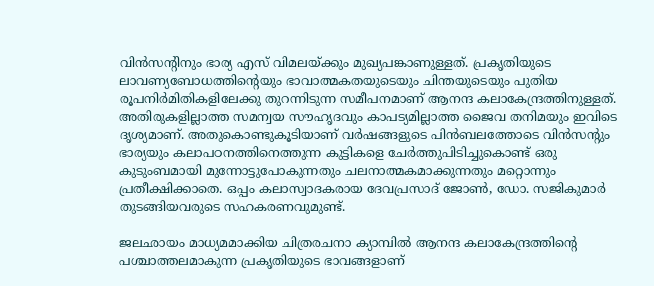വിൻസന്റിനും ഭാര്യ എസ്‌ വിമലയ്‌ക്കും മുഖ്യപങ്കാണുള്ളത്‌. പ്രകൃതിയുടെ ലാവണ്യബോധത്തിന്റെയും ഭാവാത്മകതയുടെയും ചിന്തയുടെയും പുതിയ രൂപനിർമിതികളിലേക്കു തുറന്നിടുന്ന സമീപനമാണ്‌ ആനന്ദ കലാകേന്ദ്രത്തിനുള്ളത്‌. അതിരുകളില്ലാത്ത സമന്വയ സൗഹൃദവും കാപട്യമില്ലാത്ത ജൈവ തനിമയും ഇവിടെ ദൃശ്യമാണ്‌. അതുകൊണ്ടുകൂടിയാണ്‌ വർഷങ്ങളുടെ പിൻബലത്തോടെ വിൻസന്റും ഭാര്യയും കലാപഠനത്തിനെത്തുന്ന കുട്ടികളെ ചേർത്തുപിടിച്ചുകൊണ്ട്‌ ഒരു കുടുംബമായി മുന്നോട്ടുപോകുന്നതും ചലനാത്മകമാക്കുന്നതും മറ്റൊന്നും പ്രതീക്ഷിക്കാതെ. ഒപ്പം കലാസ്വാദകരായ ദേവപ്രസാദ്‌ ജോൺ, ഡോ. സജികുമാർ തുടങ്ങിയവരുടെ സഹകരണവുമുണ്ട്‌.

ജലഛായം മാധ്യമമാക്കിയ ചിത്രരചനാ ക്യാമ്പിൽ ആനന്ദ കലാകേന്ദ്രത്തിന്റെ പശ്ചാത്തലമാകുന്ന പ്രകൃതിയുടെ ഭാവങ്ങളാണ്‌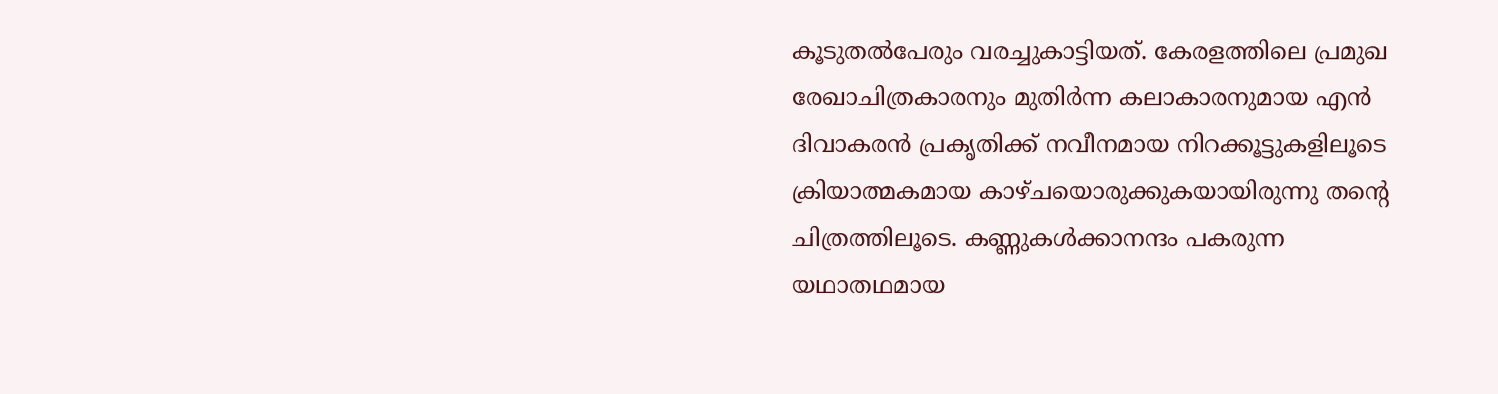കൂടുതൽപേരും വരച്ചുകാട്ടിയത്‌. കേരളത്തിലെ പ്രമുഖ രേഖാചിത്രകാരനും മുതിർന്ന കലാകാരനുമായ എൻ ദിവാകരൻ പ്രകൃതിക്ക്‌ നവീനമായ നിറക്കൂട്ടുകളിലൂടെ ക്രിയാത്മകമായ കാഴ്‌ചയൊരുക്കുകയായിരുന്നു തന്റെ ചിത്രത്തിലൂടെ. കണ്ണുകൾക്കാനന്ദം പകരുന്ന യഥാതഥമായ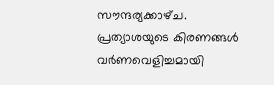സൗന്ദര്യക്കാഴ്‌ച. പ്രത്യാശയുടെ കിരണങ്ങൾ വർണവെളിച്ചമായി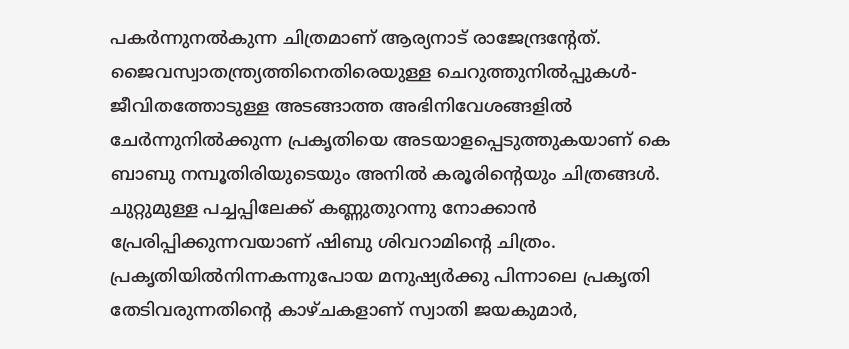പകർന്നുനൽകുന്ന ചിത്രമാണ്‌ ആര്യനാട്‌ രാജേന്ദ്രന്റേത്‌. ജൈവസ്വാതന്ത്ര്യത്തിനെതിരെയുള്ള ചെറുത്തുനിൽപ്പുകൾ‐ ജീവിതത്തോടുള്ള അടങ്ങാത്ത അഭിനിവേശങ്ങളിൽ ചേർന്നുനിൽക്കുന്ന പ്രകൃതിയെ അടയാളപ്പെടുത്തുകയാണ്‌ കെ ബാബു നമ്പൂതിരിയുടെയും അനിൽ കരൂരിന്റെയും ചിത്രങ്ങൾ. ചുറ്റുമുള്ള പച്ചപ്പിലേക്ക്‌ കണ്ണുതുറന്നു നോക്കാൻ പ്രേരിപ്പിക്കുന്നവയാണ്‌ ഷിബു ശിവറാമിന്റെ ചിത്രം. പ്രകൃതിയിൽനിന്നകന്നുപോയ മനുഷ്യർക്കു പിന്നാലെ പ്രകൃതി തേടിവരുന്നതിന്റെ കാഴ്‌ചകളാണ്‌ സ്വാതി ജയകുമാർ,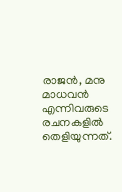രാജൻ, മനു മാധവൻ എന്നിവരുടെ രചനകളിൽ തെളിയുന്നത്‌.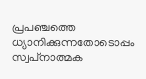പ്രപഞ്ചത്തെ ധ്യാനിക്കുന്നതോടൊപ്പം സ്വപ്‌നാത്മക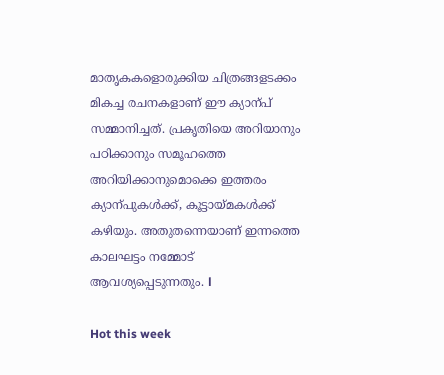മാതൃകകളൊരുക്കിയ ചിത്രങ്ങളടക്കം മികച്ച രചനകളാണ്‌ ഈ ക്യാന്പ്‌ സമ്മാനിച്ചത്‌. പ്രകൃതിയെ അറിയാനും പഠിക്കാനും സമൂഹത്തെ അറിയിക്കാനുമൊക്കെ ഇത്തരം ക്യാന്പുകൾക്ക്‌, കൂട്ടായ്‌മകൾക്ക്‌ കഴിയും. അതുതന്നെയാണ്‌ ഇന്നത്തെ കാലഘട്ടം നമ്മോട്‌ ആവശ്യപ്പെടുന്നതും. l

Hot this week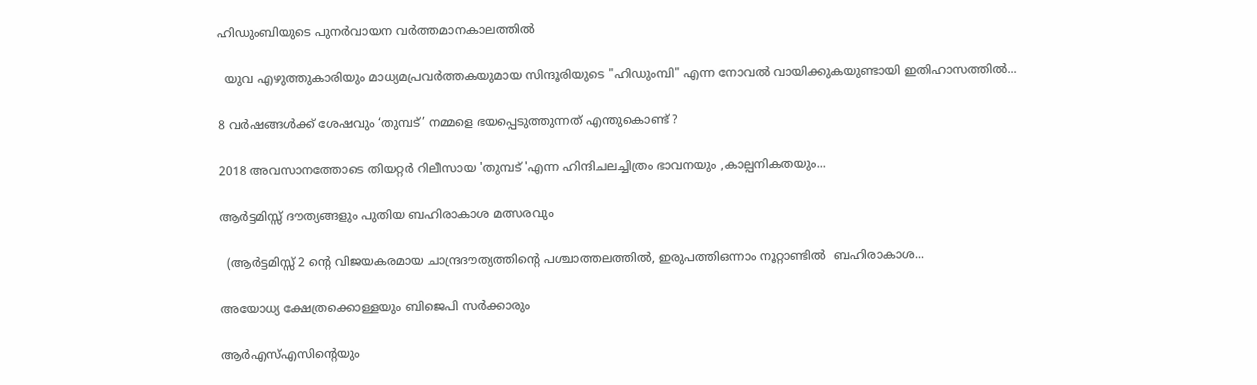ഹിഡുംബിയുടെ പുനർവായന വർത്തമാനകാലത്തിൽ

  യുവ എഴുത്തുകാരിയും മാധ്യമപ്രവർത്തകയുമായ സിന്ദൂരിയുടെ "ഹിഡുംമ്പി" എന്ന നോവൽ വായിക്കുകയുണ്ടായി ഇതിഹാസത്തിൽ...

8 വർഷങ്ങൾക്ക് ശേഷവും ‘തുമ്പട്’ നമ്മളെ ഭയപ്പെടുത്തുന്നത് എന്തുകൊണ്ട് ?

2018 അവസാനത്തോടെ തിയറ്റർ റിലീസായ 'തുമ്പട് 'എന്ന ഹിന്ദിചലച്ചിത്രം ഭാവനയും ,കാല്പനികതയും...

ആർട്ടമിസ്സ് ദൗത്യങ്ങളും പുതിയ ബഹിരാകാശ മത്സരവും

  (ആർട്ടമിസ്സ് 2 ന്റെ വിജയകരമായ ചാന്ദ്രദൗത്യത്തിന്റെ പശ്ചാത്തലത്തിൽ, ഇരുപത്തിഒന്നാം നൂറ്റാണ്ടിൽ  ബഹിരാകാശ...

അയോധ്യ ക്ഷേത്രക്കൊള്ളയും ബിജെപി സർക്കാരും

ആർഎസ്‌എസിന്റെയും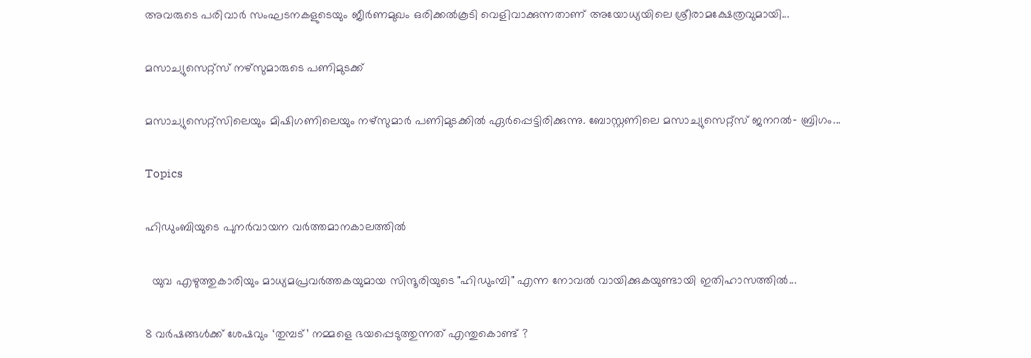അവരുടെ പരിവാർ സംഘടനകളുടെയും ജീർണമുഖം ഒരിക്കൽകൂടി വെളിവാക്കുന്നതാണ്‌ അയോധ്യയിലെ ശ്രീരാമക്ഷേത്രവുമായി...

മസാച്യുസെറ്റ്സ് നഴ്സുമാരുടെ പണിമുടക്ക്

മസാച്യുസെറ്റ്സിലെയും മിഷിഗണിലെയും നഴ്സുമാർ പണിമുടക്കിൽ ഏർപ്പെട്ടിരിക്കുന്നു. ബോസ്റ്റണിലെ മസാച്യുസെറ്റ്സ് ജനറൽ‐ ബ്രിഗം...

Topics

ഹിഡുംബിയുടെ പുനർവായന വർത്തമാനകാലത്തിൽ

  യുവ എഴുത്തുകാരിയും മാധ്യമപ്രവർത്തകയുമായ സിന്ദൂരിയുടെ "ഹിഡുംമ്പി" എന്ന നോവൽ വായിക്കുകയുണ്ടായി ഇതിഹാസത്തിൽ...

8 വർഷങ്ങൾക്ക് ശേഷവും ‘തുമ്പട്’ നമ്മളെ ഭയപ്പെടുത്തുന്നത് എന്തുകൊണ്ട് ?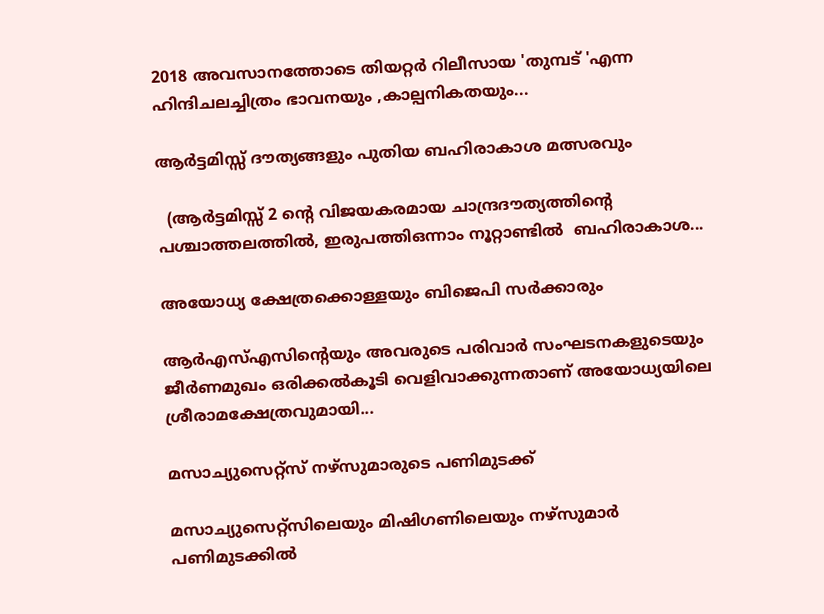2018 അവസാനത്തോടെ തിയറ്റർ റിലീസായ 'തുമ്പട് 'എന്ന ഹിന്ദിചലച്ചിത്രം ഭാവനയും ,കാല്പനികതയും...

ആർട്ടമിസ്സ് ദൗത്യങ്ങളും പുതിയ ബഹിരാകാശ മത്സരവും

  (ആർട്ടമിസ്സ് 2 ന്റെ വിജയകരമായ ചാന്ദ്രദൗത്യത്തിന്റെ പശ്ചാത്തലത്തിൽ, ഇരുപത്തിഒന്നാം നൂറ്റാണ്ടിൽ  ബഹിരാകാശ...

അയോധ്യ ക്ഷേത്രക്കൊള്ളയും ബിജെപി സർക്കാരും

ആർഎസ്‌എസിന്റെയും അവരുടെ പരിവാർ സംഘടനകളുടെയും ജീർണമുഖം ഒരിക്കൽകൂടി വെളിവാക്കുന്നതാണ്‌ അയോധ്യയിലെ ശ്രീരാമക്ഷേത്രവുമായി...

മസാച്യുസെറ്റ്സ് നഴ്സുമാരുടെ പണിമുടക്ക്

മസാച്യുസെറ്റ്സിലെയും മിഷിഗണിലെയും നഴ്സുമാർ പണിമുടക്കിൽ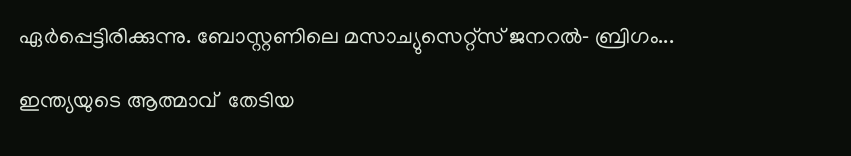ഏർപ്പെട്ടിരിക്കുന്നു. ബോസ്റ്റണിലെ മസാച്യുസെറ്റ്സ് ജനറൽ‐ ബ്രിഗം...

ഇന്ത്യയുടെ ആത്മാവ്  തേടിയ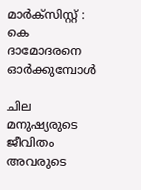മാർക്സിസ്റ്റ് : കെ ദാമോദരനെ ഓർക്കുമ്പോൾ

ചില മനുഷ്യരുടെ ജീവിതം അവരുടെ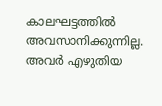കാലഘട്ടത്തിൽ അവസാനിക്കുന്നില്ല. അവർ എഴുതിയ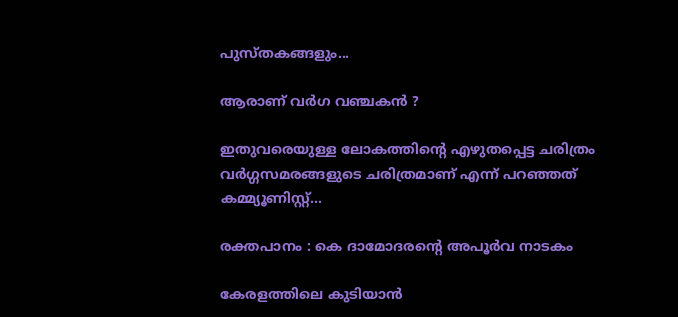പുസ്തകങ്ങളും...

ആരാണ് വർഗ വഞ്ചകൻ ?

ഇതുവരെയുള്ള ലോകത്തിന്റെ എഴുതപ്പെട്ട ചരിത്രം വർഗ്ഗസമരങ്ങളുടെ ചരിത്രമാണ് എന്ന് പറഞ്ഞത് കമ്മ്യൂണിസ്റ്റ്...

രക്തപാനം : കെ ദാമോദരന്റെ അപൂർവ നാടകം

കേരളത്തിലെ കുടിയാൻ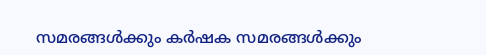സമരങ്ങൾക്കും കർഷക സമരങ്ങൾക്കും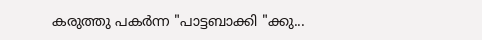കരുത്തു പകർന്ന "പാട്ടബാക്കി "ക്കു...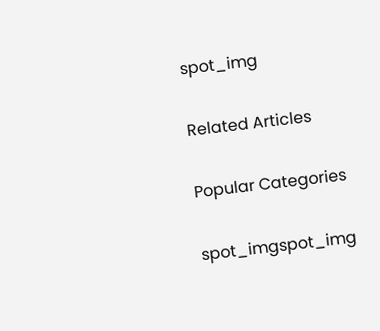spot_img

Related Articles

Popular Categories

spot_imgspot_img